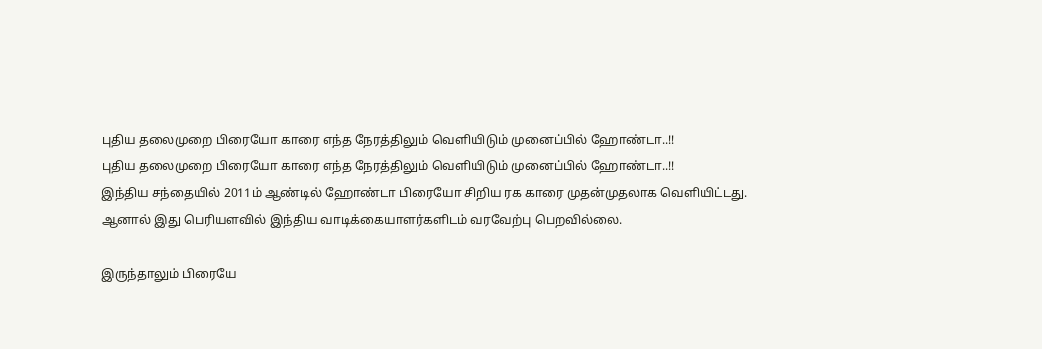புதிய தலைமுறை பிரையோ காரை எந்த நேரத்திலும் வெளியிடும் முனைப்பில் ஹோண்டா..!!
புதிய தலைமுறை பிரையோ காரை எந்த நேரத்திலும் வெளியிடும் முனைப்பில் ஹோண்டா..!!
இந்திய சந்தையில் 2011ம் ஆண்டில் ஹோண்டா பிரையோ சிறிய ரக காரை முதன்முதலாக வெளியிட்டது. ஆனால் இது பெரியளவில் இந்திய வாடிக்கையாளர்களிடம் வரவேற்பு பெறவில்லை.

இருந்தாலும் பிரையே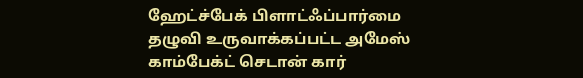ஹேட்ச்பேக் பிளாட்ஃப்பார்மை தழுவி உருவாக்கப்பட்ட அமேஸ் காம்பேக்ட் செடான் கார்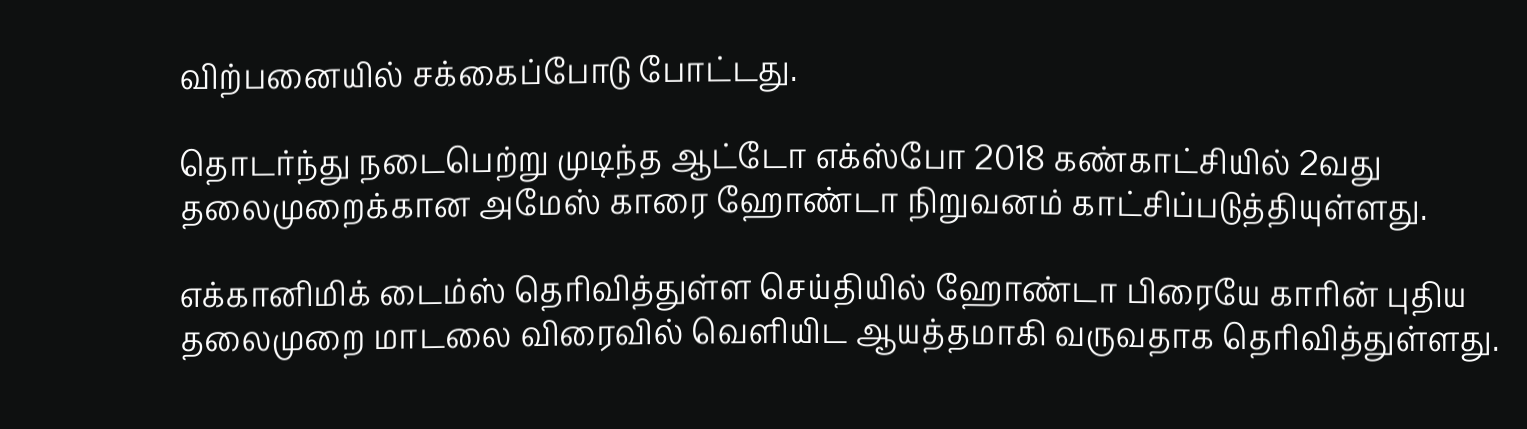விற்பனையில் சக்கைப்போடு போட்டது.

தொடர்ந்து நடைபெற்று முடிந்த ஆட்டோ எக்ஸ்போ 2018 கண்காட்சியில் 2வது தலைமுறைக்கான அமேஸ் காரை ஹோண்டா நிறுவனம் காட்சிப்படுத்தியுள்ளது.

எக்கானிமிக் டைம்ஸ் தெரிவித்துள்ள செய்தியில் ஹோண்டா பிரையே காரின் புதிய தலைமுறை மாடலை விரைவில் வெளியிட ஆயத்தமாகி வருவதாக தெரிவித்துள்ளது.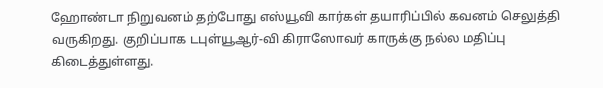ஹோண்டா நிறுவனம் தற்போது எஸ்யூவி கார்கள் தயாரிப்பில் கவனம் செலுத்தி வருகிறது. குறிப்பாக டபுள்யூஆர்-வி கிராஸோவர் காருக்கு நல்ல மதிப்பு கிடைத்துள்ளது.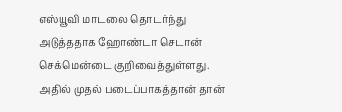எஸ்யூவி மாடலை தொடர்ந்து அடுத்ததாக ஹோண்டா செடான் செக்மென்டை குறிவைத்துள்ளது. அதில் முதல் படைப்பாகத்தான் தான்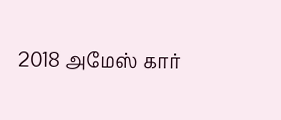2018 அமேஸ் கார்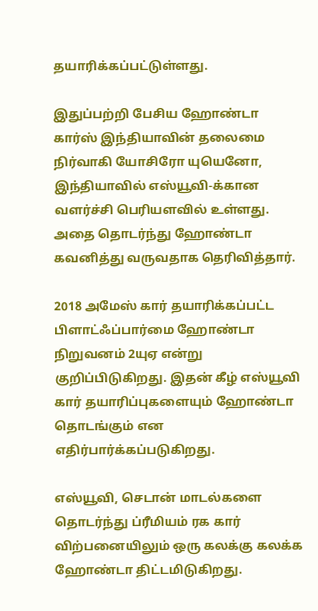தயாரிக்கப்பட்டுள்ளது.

இதுப்பற்றி பேசிய ஹோண்டா கார்ஸ் இந்தியாவின் தலைமை நிர்வாகி யோசிரோ யுயெனோ, இந்தியாவில் எஸ்யூவி-க்கான வளர்ச்சி பெரியளவில் உள்ளது. அதை தொடர்ந்து ஹோண்டா கவனித்து வருவதாக தெரிவித்தார்.

2018 அமேஸ் கார் தயாரிக்கப்பட்ட பிளாட்ஃப்பார்மை ஹோண்டா நிறுவனம் 2யுஏ என்று குறிப்பிடுகிறது. இதன் கீழ் எஸ்யூவி கார் தயாரிப்புகளையும் ஹோண்டா தொடங்கும் என எதிர்பார்க்கப்படுகிறது.

எஸ்யூவி, செடான் மாடல்களை தொடர்ந்து ப்ரீமியம் ரக கார் விற்பனையிலும் ஒரு கலக்கு கலக்க ஹோண்டா திட்டமிடுகிறது.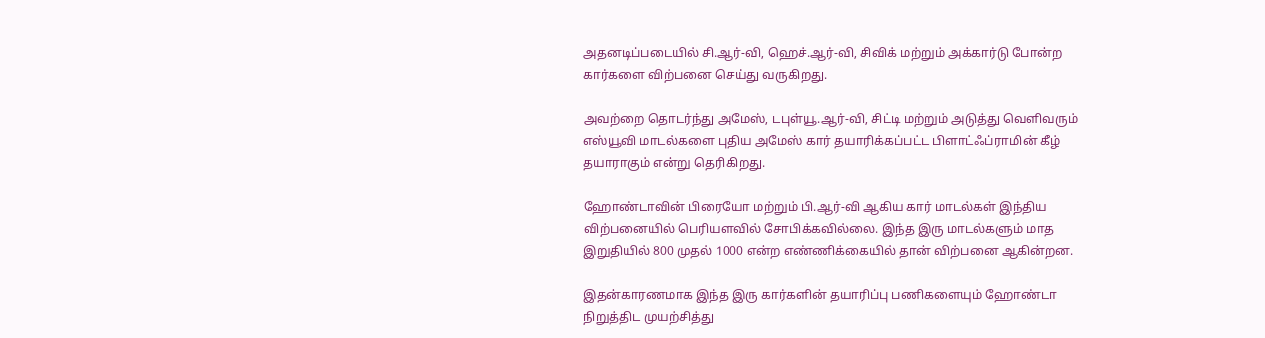அதனடிப்படையில் சி.ஆர்-வி, ஹெச்.ஆர்-வி, சிவிக் மற்றும் அக்கார்டு போன்ற கார்களை விற்பனை செய்து வருகிறது.

அவற்றை தொடர்ந்து அமேஸ், டபுள்யூ.ஆர்-வி, சிட்டி மற்றும் அடுத்து வெளிவரும் எஸ்யூவி மாடல்களை புதிய அமேஸ் கார் தயாரிக்கப்பட்ட பிளாட்ஃப்ராமின் கீழ் தயாராகும் என்று தெரிகிறது.

ஹோண்டாவின் பிரையோ மற்றும் பி.ஆர்-வி ஆகிய கார் மாடல்கள் இந்திய விற்பனையில் பெரியளவில் சோபிக்கவில்லை. இந்த இரு மாடல்களும் மாத இறுதியில் 800 முதல் 1000 என்ற எண்ணிக்கையில் தான் விற்பனை ஆகின்றன.

இதன்காரணமாக இந்த இரு கார்களின் தயாரிப்பு பணிகளையும் ஹோண்டா நிறுத்திட முயற்சித்து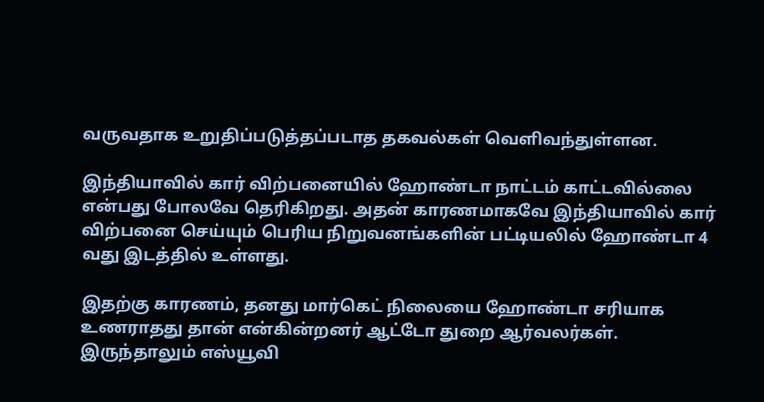வருவதாக உறுதிப்படுத்தப்படாத தகவல்கள் வெளிவந்துள்ளன.

இந்தியாவில் கார் விற்பனையில் ஹோண்டா நாட்டம் காட்டவில்லை என்பது போலவே தெரிகிறது. அதன் காரணமாகவே இந்தியாவில் கார் விற்பனை செய்யும் பெரிய நிறுவனங்களின் பட்டியலில் ஹோண்டா 4 வது இடத்தில் உள்ளது.

இதற்கு காரணம், தனது மார்கெட் நிலையை ஹோண்டா சரியாக உணராதது தான் என்கின்றனர் ஆட்டோ துறை ஆர்வலர்கள். இருந்தாலும் எஸ்யூவி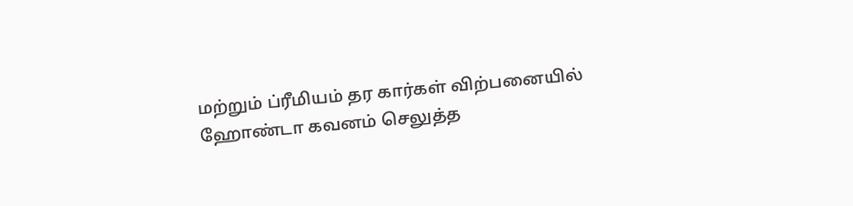மற்றும் ப்ரீமியம் தர கார்கள் விற்பனையில் ஹோண்டா கவனம் செலுத்த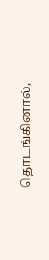தொடங்கினால்,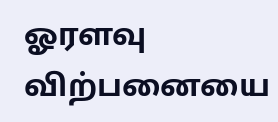ஓரளவு விற்பனையை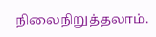நிலைநிறுத்தலாம்.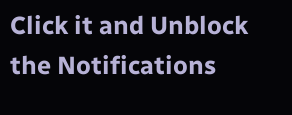Click it and Unblock the Notifications